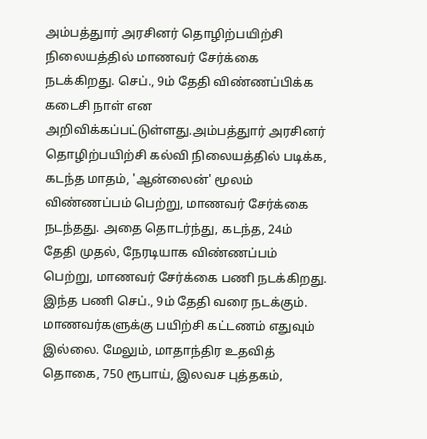அம்பத்துார் அரசினர் தொழிற்பயிற்சி நிலையத்தில் மாணவர் சேர்க்கை நடக்கிறது. செப்., 9ம் தேதி விண்ணப்பிக்க கடைசி நாள் என அறிவிக்கப்பட்டுள்ளது.அம்பத்துார் அரசினர் தொழிற்பயிற்சி கல்வி நிலையத்தில் படிக்க, கடந்த மாதம், 'ஆன்லைன்' மூலம் விண்ணப்பம் பெற்று, மாணவர் சேர்க்கை நடந்தது. அதை தொடர்ந்து, கடந்த, 24ம் தேதி முதல், நேரடியாக விண்ணப்பம் பெற்று, மாணவர் சேர்க்கை பணி நடக்கிறது. இந்த பணி செப்., 9ம் தேதி வரை நடக்கும்.
மாணவர்களுக்கு பயிற்சி கட்டணம் எதுவும் இல்லை. மேலும், மாதாந்திர உதவித் தொகை, 750 ரூபாய், இலவச புத்தகம்,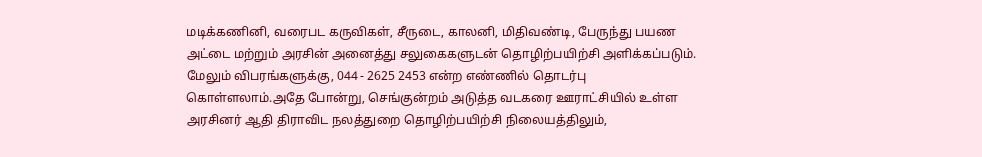மடிக்கணினி, வரைபட கருவிகள், சீருடை, காலனி, மிதிவண்டி, பேருந்து பயண அட்டை மற்றும் அரசின் அனைத்து சலுகைகளுடன் தொழிற்பயிற்சி அளிக்கப்படும். மேலும் விபரங்களுக்கு, 044 - 2625 2453 என்ற எண்ணில் தொடர்பு கொள்ளலாம்.அதே போன்று, செங்குன்றம் அடுத்த வடகரை ஊராட்சியில் உள்ள அரசினர் ஆதி திராவிட நலத்துறை தொழிற்பயிற்சி நிலையத்திலும்,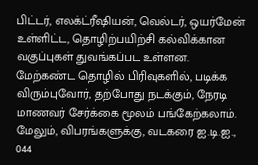பிட்டர், எலக்ட்ரீஷியன், வெல்டர், ஒயர்மேன் உள்ளிட்ட, தொழிற்பயிற்சி கல்விக்கான வகுப்புகள் துவங்கப்பட உள்ளன. மேற்கண்ட தொழில் பிரிவுகளில், படிக்க விரும்புவோர், தற்போது நடக்கும், நேரடி மாணவர் சேர்க்கை மூலம் பங்கேற்கலாம். மேலும், விபரங்களுக்கு, வடகரை ஐ.டி.ஐ., 044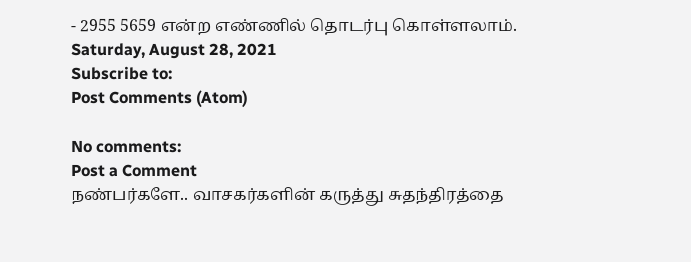- 2955 5659 என்ற எண்ணில் தொடர்பு கொள்ளலாம்.
Saturday, August 28, 2021
Subscribe to:
Post Comments (Atom)

No comments:
Post a Comment
நண்பர்களே.. வாசகர்களின் கருத்து சுதந்திரத்தை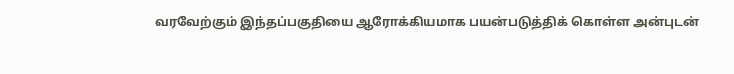வரவேற்கும் இந்தப்பகுதியை ஆரோக்கியமாக பயன்படுத்திக் கொள்ள அன்புடன்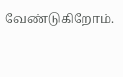வேண்டுகிறோம்.